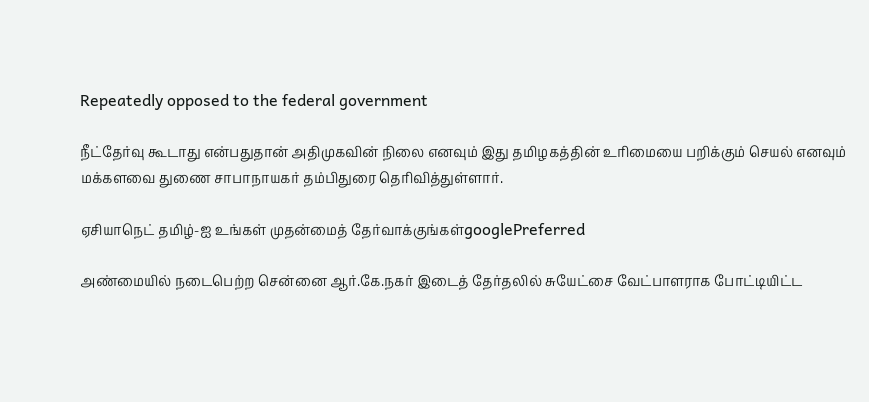Repeatedly opposed to the federal government

நீட்தேர்வு கூடாது என்பதுதான் அதிமுகவின் நிலை எனவும் இது தமிழகத்தின் உரிமையை பறிக்கும் செயல் எனவும் மக்களவை துணை சாபாநாயகர் தம்பிதுரை தெரிவித்துள்ளார்.

ஏசியாநெட் தமிழ்-ஐ உங்கள் முதன்மைத் தேர்வாக்குங்கள்googlePreferred

அண்மையில் நடைபெற்ற சென்னை ஆர்.கே.நகர் இடைத் தேர்தலில் சுயேட்சை வேட்பாளராக போட்டியிட்ட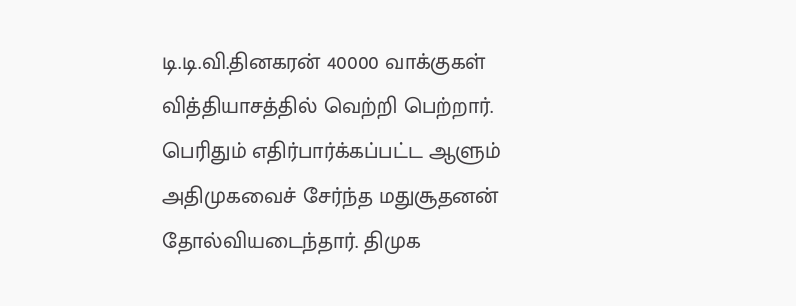டி.டி.வி.தினகரன் 40000 வாக்குகள் வித்தியாசத்தில் வெற்றி பெற்றார். பெரிதும் எதிர்பார்க்கப்பட்ட ஆளும் அதிமுகவைச் சேர்ந்த மதுசூதனன் தோல்வியடைந்தார். திமுக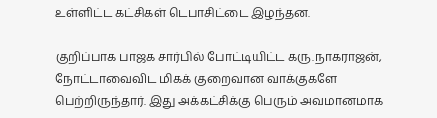உள்ளிட்ட கட்சிகள் டெபாசிட்டை இழந்தன.

குறிப்பாக பாஜக சார்பில் போட்டியிட்ட கரு.நாகராஜன், நோட்டாவைவிட மிகக் குறைவான வாக்குகளே பெற்றிருந்தார். இது அக்கட்சிக்கு பெரும் அவமானமாக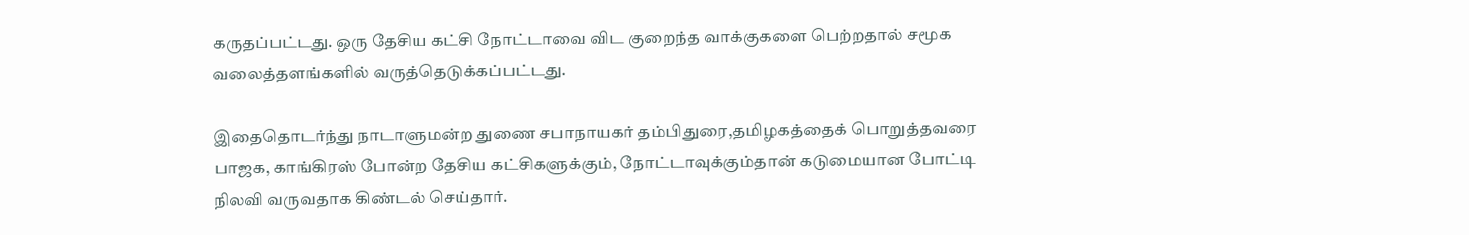கருதப்பட்டது. ஒரு தேசிய கட்சி நோட்டாவை விட குறைந்த வாக்குகளை பெற்றதால் சமூக வலைத்தளங்களில் வருத்தெடுக்கப்பட்டது.

இதைதொடர்ந்து நாடாளுமன்ற துணை சபாநாயகர் தம்பிதுரை,தமிழகத்தைக் பொறுத்தவரை பாஜக, காங்கிரஸ் போன்ற தேசிய கட்சிகளுக்கும், நோட்டாவுக்கும்தான் கடுமையான போட்டி நிலவி வருவதாக கிண்டல் செய்தார்.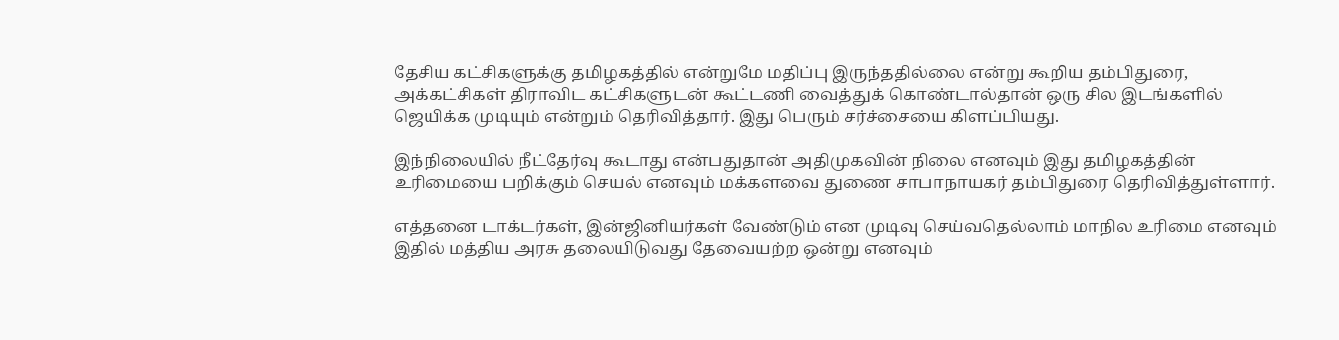தேசிய கட்சிகளுக்கு தமிழகத்தில் என்றுமே மதிப்பு இருந்ததில்லை என்று கூறிய தம்பிதுரை, அக்கட்சிகள் திராவிட கட்சிகளுடன் கூட்டணி வைத்துக் கொண்டால்தான் ஒரு சில இடங்களில் ஜெயிக்க முடியும் என்றும் தெரிவித்தார். இது பெரும் சர்ச்சையை கிளப்பியது.

இந்நிலையில் நீட்தேர்வு கூடாது என்பதுதான் அதிமுகவின் நிலை எனவும் இது தமிழகத்தின் உரிமையை பறிக்கும் செயல் எனவும் மக்களவை துணை சாபாநாயகர் தம்பிதுரை தெரிவித்துள்ளார்.

எத்தனை டாக்டர்கள், இன்ஜினியர்கள் வேண்டும் என முடிவு செய்வதெல்லாம் மாநில உரிமை எனவும் இதில் மத்திய அரசு தலையிடுவது தேவையற்ற ஒன்று எனவும்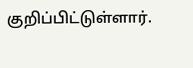குறிப்பிட்டுள்ளார்.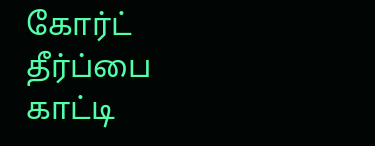கோர்ட் தீர்ப்பை காட்டி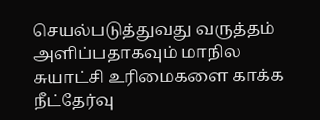செயல்படுத்துவது வருத்தம் அளிப்பதாகவும் மாநில சுயாட்சி உரிமைகளை காக்க நீட்தேர்வு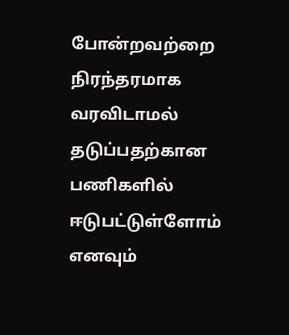போன்றவற்றை நிரந்தரமாக வரவிடாமல் தடுப்பதற்கான பணிகளில் ஈடுபட்டுள்ளோம் எனவும்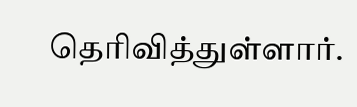தெரிவித்துள்ளார்.